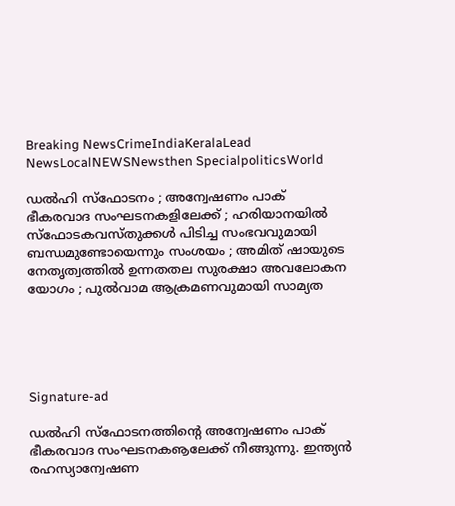Breaking NewsCrimeIndiaKeralaLead NewsLocalNEWSNewsthen SpecialpoliticsWorld

ഡല്‍ഹി സ്‌ഫോടനം ; അന്വേഷണം പാക് ഭീകരവാദ സംഘടനകളിലേക്ക് ; ഹരിയാനയില്‍ സ്‌ഫോടകവസ്തുക്കള്‍ പിടിച്ച സംഭവവുമായി ബന്ധമുണ്ടോയെന്നും സംശയം ; അമിത് ഷായുടെ നേതൃത്വത്തില്‍ ഉന്നതതല സുരക്ഷാ അവലോകന യോഗം ; പുല്‍വാമ ആക്രമണവുമായി സാമ്യത





Signature-ad

ഡല്‍ഹി സ്‌ഫോടനത്തിന്റെ അന്വേഷണം പാക് ഭീകരവാദ സംഘടനകൡലേക്ക് നീങ്ങുന്നു. ഇന്ത്യന്‍ രഹസ്യാന്വേഷണ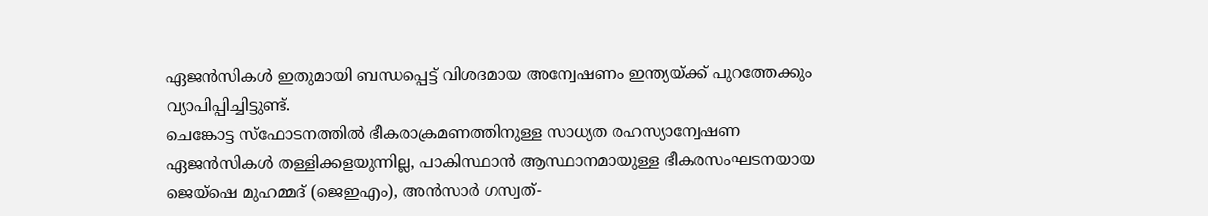ഏജന്‍സികള്‍ ഇതുമായി ബന്ധപ്പെട്ട് വിശദമായ അന്വേഷണം ഇന്ത്യയ്ക്ക് പുറത്തേക്കും വ്യാപിപ്പിച്ചിട്ടുണ്ട്.
ചെങ്കോട്ട സ്‌ഫോടനത്തില്‍ ഭീകരാക്രമണത്തിനുള്ള സാധ്യത രഹസ്യാന്വേഷണ ഏജന്‍സികള്‍ തള്ളിക്കളയുന്നില്ല, പാകിസ്ഥാന്‍ ആസ്ഥാനമായുള്ള ഭീകരസംഘടനയായ ജെയ്ഷെ മുഹമ്മദ് (ജെഇഎം), അന്‍സാര്‍ ഗസ്വത്-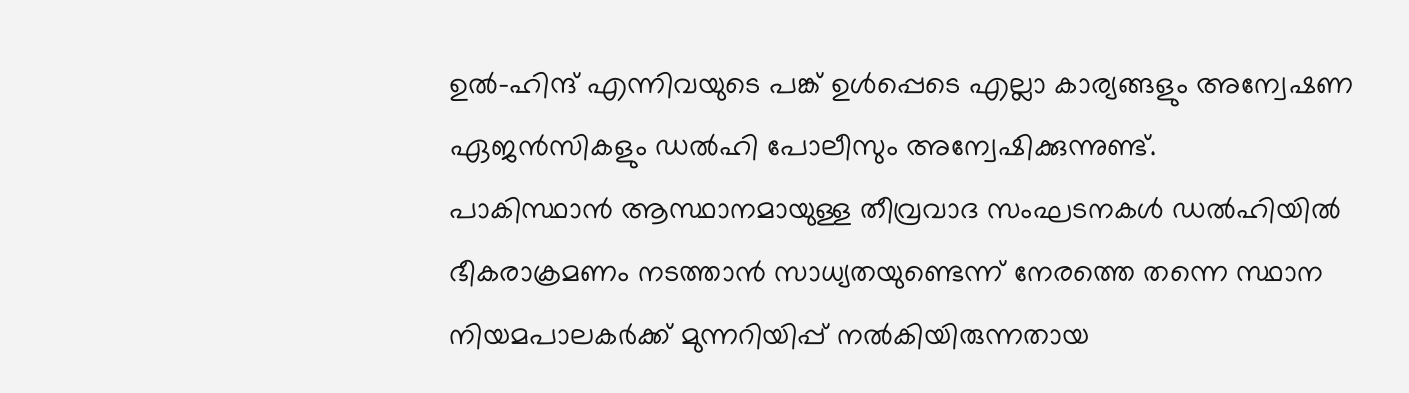ഉല്‍-ഹിന്ദ് എന്നിവയുടെ പങ്ക് ഉള്‍പ്പെടെ എല്ലാ കാര്യങ്ങളും അന്വേഷണ ഏജന്‍സികളും ഡല്‍ഹി പോലീസും അന്വേഷിക്കുന്നുണ്ട്.
പാകിസ്ഥാന്‍ ആസ്ഥാനമായുള്ള തീവ്രവാദ സംഘടനകള്‍ ഡല്‍ഹിയില്‍ ഭീകരാക്രമണം നടത്താന്‍ സാധ്യതയുണ്ടെന്ന് നേരത്തെ തന്നെ സ്ഥാന നിയമപാലകര്‍ക്ക് മുന്നറിയിപ്പ് നല്‍കിയിരുന്നതായ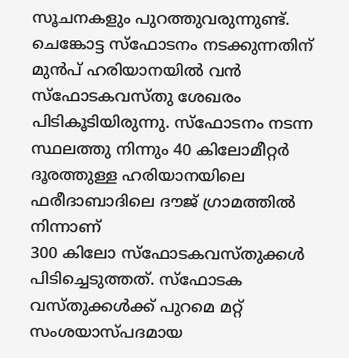സൂചനകളും പുറത്തുവരുന്നുണ്ട്.
ചെങ്കോട്ട സ്‌ഫോടനം നടക്കുന്നതിന് മുന്‍പ് ഹരിയാനയില്‍ വന്‍ സ്‌ഫോടകവസ്തു ശേഖരം പിടികൂടിയിരുന്നു. സ്‌ഫോടനം നടന്ന സ്ഥലത്തു നിന്നും 40 കിലോമീറ്റര്‍ ദൂരത്തുള്ള ഹരിയാനയിലെ ഫരീദാബാദിലെ ദൗജ് ഗ്രാമത്തില്‍ നിന്നാണ്
300 കിലോ സ്‌ഫോടകവസ്തുക്കള്‍ പിടിച്ചെടുത്തത്. സ്‌ഫോടക വസ്തുക്കള്‍ക്ക് പുറമെ മറ്റ് സംശയാസ്പദമായ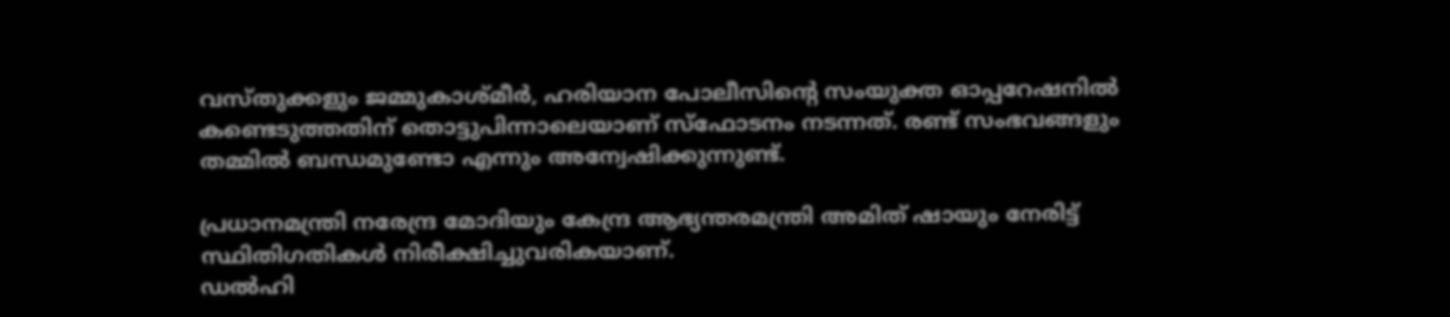വസ്തുക്കളും ജമ്മുകാശ്മീര്‍, ഹരിയാന പോലീസിന്റെ സംയുക്ത ഓപ്പറേഷനില്‍ കണ്ടെടുത്തതിന് തൊട്ടുപിന്നാലെയാണ് സ്ഫോടനം നടന്നത്. രണ്ട് സംഭവങ്ങളും തമ്മില്‍ ബന്ധമുണ്ടോ എന്നും അന്വേഷിക്കുന്നുണ്ട്.

പ്രധാനമന്ത്രി നരേന്ദ്ര മോദിയും കേന്ദ്ര ആഭ്യന്തരമന്ത്രി അമിത് ഷായും നേരിട്ട് സ്ഥിതിഗതികള്‍ നിരീക്ഷിച്ചുവരികയാണ്.
ഡല്‍ഹി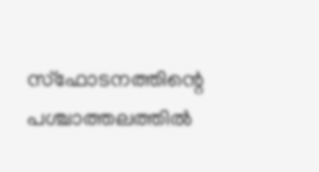സ്‌ഫോടനത്തിന്റെ പശ്ചാത്തലത്തില്‍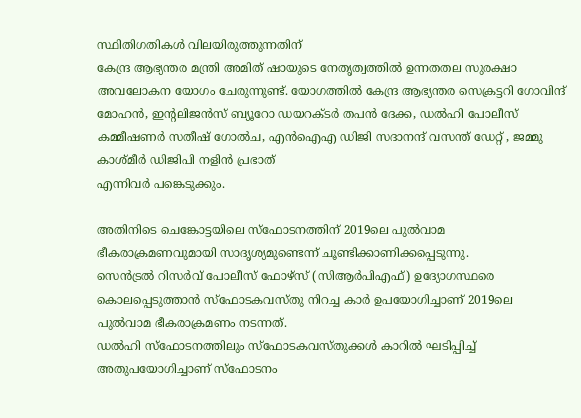സ്ഥിതിഗതികള്‍ വിലയിരുത്തുന്നതിന്
കേന്ദ്ര ആഭ്യന്തര മന്ത്രി അമിത് ഷായുടെ നേതൃത്വത്തില്‍ ഉന്നതതല സുരക്ഷാ അവലോകന യോഗം ചേരുന്നുണ്ട്. യോഗത്തില്‍ കേന്ദ്ര ആഭ്യന്തര സെക്രട്ടറി ഗോവിന്ദ് മോഹന്‍, ഇന്റലിജന്‍സ് ബ്യൂറോ ഡയറക്ടര്‍ തപന്‍ ദേക്ക, ഡല്‍ഹി പോലീസ് കമ്മീഷണര്‍ സതീഷ് ഗോല്‍ച, എന്‍ഐഎ ഡിജി സദാനന്ദ് വസന്ത് ഡേറ്റ് , ജമ്മു കാശ്മീര്‍ ഡിജിപി നളിന്‍ പ്രഭാത്
എന്നിവര്‍ പങ്കെടുക്കും.

അതിനിടെ ചെങ്കോട്ടയിലെ സ്‌ഫോടനത്തിന് 2019ലെ പുല്‍വാമ ഭീകരാക്രമണവുമായി സാദൃശ്യമുണ്ടെന്ന് ചൂണ്ടിക്കാണിക്കപ്പെടുന്നു.
സെന്‍ട്രല്‍ റിസര്‍വ് പോലീസ് ഫോഴ്സ് (സിആര്‍പിഎഫ്) ഉദ്യോഗസ്ഥരെ കൊലപ്പെടുത്താന്‍ സ്ഫോടകവസ്തു നിറച്ച കാര്‍ ഉപയോഗിച്ചാണ് 2019ലെ പുല്‍വാമ ഭീകരാക്രമണം നടന്നത്.
ഡല്‍ഹി സ്ഫോടനത്തിലും സ്ഫോടകവസ്തുക്കള്‍ കാറില്‍ ഘടിപ്പിച്ച് അതുപയോഗിച്ചാണ് സ്ഫോടനം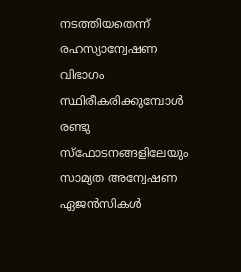നടത്തിയതെന്ന് രഹസ്യാന്വേഷണ വിഭാഗം സ്ഥിരീകരിക്കുമ്പോള്‍ രണ്ടു സ്‌ഫോടനങ്ങളിലേയും സാമ്യത അന്വേഷണ ഏജന്‍സികള്‍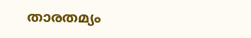താരതമ്യം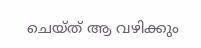ചെയ്ത് ആ വഴിക്കും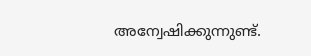അന്വേഷിക്കുന്നുണ്ട്.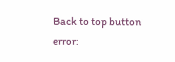Back to top button
error: